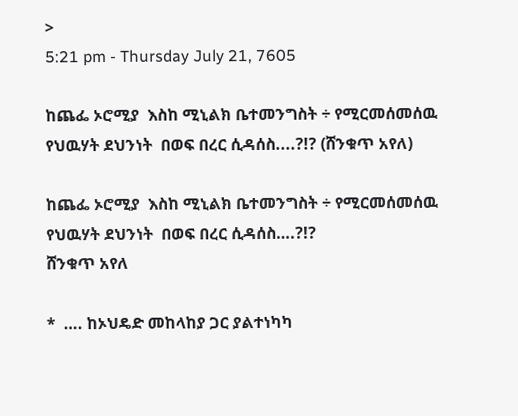>
5:21 pm - Thursday July 21, 7605

ከጨፌ ኦሮሚያ  እስከ ሚኒልክ ቤተመንግስት ÷ የሚርመሰመሰዉ  የህዉሃት ደህንነት  በወፍ በረር ሲዳሰስ....?!? (ሸንቁጥ አየለ)

ከጨፌ ኦሮሚያ  እስከ ሚኒልክ ቤተመንግስት ÷ የሚርመሰመሰዉ  የህዉሃት ደህንነት  በወፍ በረር ሲዳሰስ….?!?
ሸንቁጥ አየለ

*  …. ከኦህዴድ መከላከያ ጋር ያልተነካካ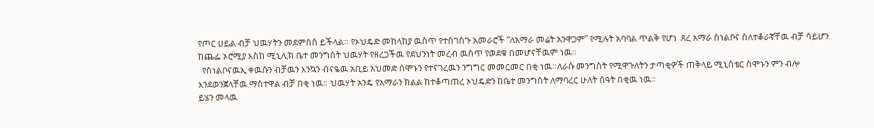የጦር ሀይል ብቻ ህዉሃትን መደምሰስ ይችላል። የኦህዴድ መከላከያ ዉስጥ የተሰገሰጉ አመራሮች “ለአማራ መሬት አንዋጋም” የሚሉት አባባል ጥልቅ የሆነ  ጸረ አማራ ስነልቦና ስለተቆራኛቸዉ ብቻ ሳይሆን ከጨፌ ኦሮሚያ እስከ ሚኒሊክ ቤተ መንግስት ህዉሃት የዘረጋችዉ የደህንነት መረብ ዉስጥ የወደቁ በመሆናቸዉም ነዉ።
  የስነልቦናዉኢ ቀዉሱን ብቻዉን እንኳን ብናዬዉ አቢይ አህመድ ሰሞኑን የተናገረዉን ንግግር መመርመር በቂ ነዉ።ለራሱ መንግስት የሚዋጉለትን ታጣቂዎች ጠቅላይ ሚኒስቴር ሰሞኑን ምን ብሎ እንደወንጀላቸዉ ማስተዋል ብቻ በቂ ነዉ። ህዉሃት አንዴ የአማራን ክልል ከተቆጣጠረ ኦህዴድን ከቤተ መንግስት ለማባረር ሁለት ሰዓት በቂዉ ነዉ።
ይሄን መላዉ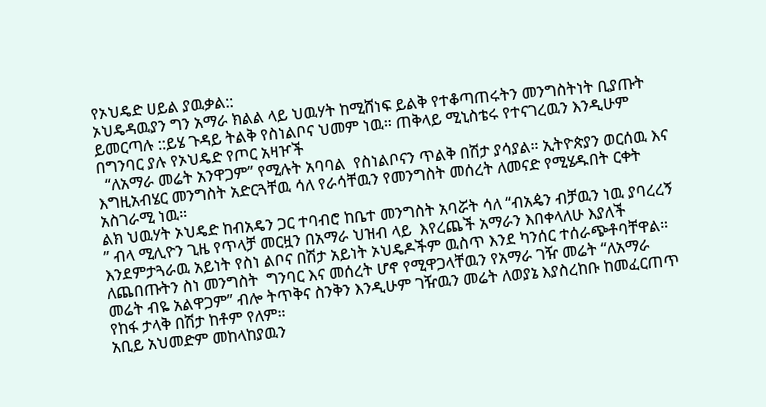የኦህዴድ ሀይል ያዉቃል::
ኦህዴዳዉያን ግን አማራ ክልል ላይ ህዉሃት ከሚሸነፍ ይልቅ የተቆጣጠሩትን መንግስትነት ቢያጡት ይመርጣሉ ::ይሄ ጉዳይ ትልቅ የስነልቦና ህመም ነዉ። ጠቅላይ ሚኒስቴሩ የተናገረዉን እንዲሁም በግንባር ያሉ የኦህዴድ የጦር አዛዦች
  “ለአማራ መሬት አንዋጋም” የሚሉት አባባል  የስነልቦናን ጥልቅ በሽታ ያሳያል። ኢትዮጵያን ወርሰዉ እና እግዚአብሄር መንግስት አድርጓቸዉ ሳለ የራሳቸዉን የመንግስት መሰረት ለመናድ የሚሄዱበት ርቀት አስገራሚ ነዉ።
ልክ ህዉሃት ኦህዴድ ከብአዴን ጋር ተባብሮ ከቤተ መንግስት አባሯት ሳለ “ብአዼን ብቻዉን ነዉ ያባረረኝ ” ብላ ሚሊዮን ጊዜ የጥላቻ መርዟን በአማራ ህዝብ ላይ  እየረጨች አማራን እበቀላለሁ እያለች እንደምታጓራዉ አይነት የስነ ልቦና በሽታ አይነት ኦህዴዶችም ዉስጥ እንደ ካንሰር ተሰራጭቶባቸዋል።
ለጨበጡትን ስነ መንግስት  ግንባር እና መሰረት ሆኖ የሚዋጋላቸዉን የአማራ ገዥ መሬት “ለአማራ መሬት ብዬ አልዋጋም” ብሎ ትጥቅና ስንቅን እንዲሁም ገዥዉን መሬት ለወያኔ እያስረከቡ ከመፈርጠጥ የከፋ ታላቅ በሽታ ከቶም የለም።
አቢይ አህመድም መከላከያዉን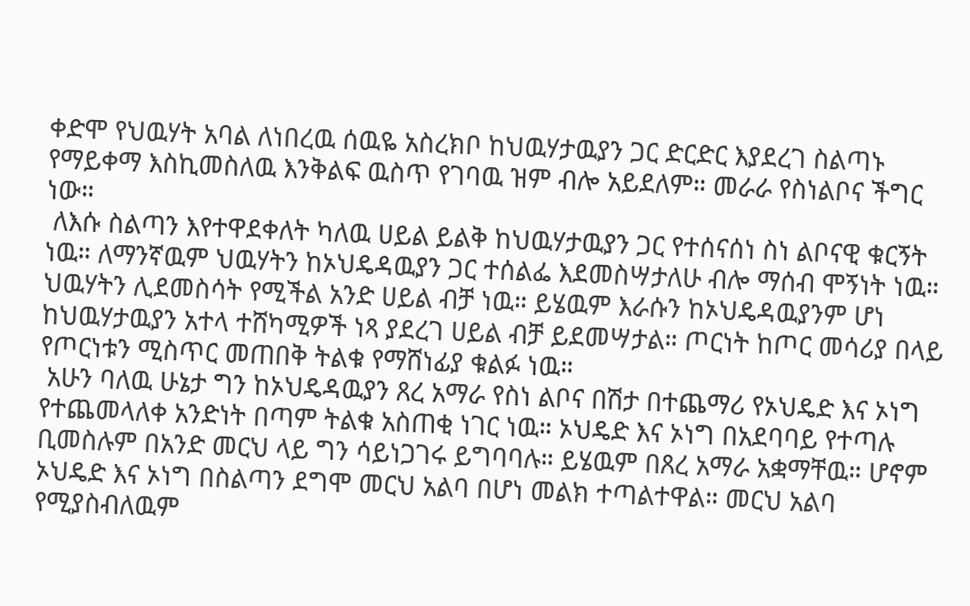ቀድሞ የህዉሃት አባል ለነበረዉ ሰዉዬ አስረክቦ ከህዉሃታዉያን ጋር ድርድር እያደረገ ስልጣኑ የማይቀማ እስኪመስለዉ እንቅልፍ ዉስጥ የገባዉ ዝም ብሎ አይደለም። መራራ የስነልቦና ችግር ነው።
 ለእሱ ስልጣን እየተዋደቀለት ካለዉ ሀይል ይልቅ ከህዉሃታዉያን ጋር የተሰናሰነ ስነ ልቦናዊ ቁርኝት ነዉ። ለማንኛዉም ህዉሃትን ከኦህዴዳዉያን ጋር ተሰልፌ እደመስሣታለሁ ብሎ ማሰብ ሞኝነት ነዉ።
ህዉሃትን ሊደመስሳት የሚችል አንድ ሀይል ብቻ ነዉ። ይሄዉም እራሱን ከኦህዴዳዉያንም ሆነ ከህዉሃታዉያን አተላ ተሸካሚዎች ነጻ ያደረገ ሀይል ብቻ ይደመሣታል። ጦርነት ከጦር መሳሪያ በላይ የጦርነቱን ሚስጥር መጠበቅ ትልቁ የማሸነፊያ ቁልፉ ነዉ።
 አሁን ባለዉ ሁኔታ ግን ከኦህዴዳዉያን ጸረ አማራ የስነ ልቦና በሽታ በተጨማሪ የኦህዴድ እና ኦነግ የተጨመላለቀ አንድነት በጣም ትልቁ አስጠቂ ነገር ነዉ። ኦህዴድ እና ኦነግ በአደባባይ የተጣሉ ቢመስሉም በአንድ መርህ ላይ ግን ሳይነጋገሩ ይግባባሉ። ይሄዉም በጸረ አማራ አቋማቸዉ። ሆኖም ኦህዴድ እና ኦነግ በስልጣን ደግሞ መርህ አልባ በሆነ መልክ ተጣልተዋል። መርህ አልባ የሚያስብለዉም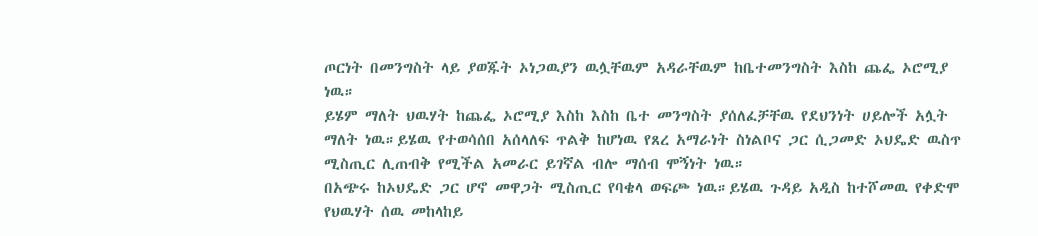ጦርነት በመንግስት ላይ ያወጁት ኦነጋዉያን ዉሏቸዉም አዳራቸዉም ከቤተመንግስት እስከ ጨፌ ኦሮሚያ ነዉ።
ይሄም ማለት ህዉሃት ከጨፌ ኦሮሚያ እስከ እስከ ቤተ መንግስት ያሰለፈቻቸዉ የደህንነት ሀይሎች አሏት ማለት ነዉ።ይሄዉ የተወሳሰበ አሰላለፍ ጥልቅ ከሆነዉ የጸረ አማራነት ስነልቦና ጋር ሲጋመድ ኦህዴድ ዉስጥ ሚስጢር ሊጠብቅ የሚችል አመራር ይገኛል ብሎ ማሰብ ሞኝነት ነዉ።
በአጭሩ ከኦህዴድ ጋር ሆኖ መዋጋት ሚስጢር የባቄላ ወፍጮ ነዉ።ይሄዉ ጉዳይ አዲስ ከተሾመዉ የቀድሞ የህዉሃት ሰዉ መከላከይ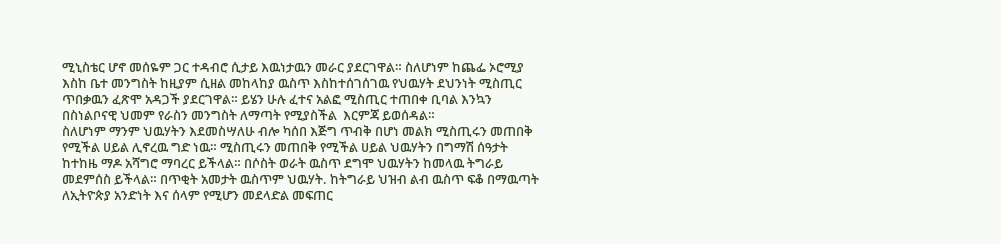ሚኒስቴር ሆኖ መሰዬም ጋር ተዳብሮ ሲታይ እዉነታዉን መራር ያደርገዋል። ስለሆነም ከጨፌ ኦሮሚያ እስከ ቤተ መንግስት ከዚያም ሲዘል መከላከያ ዉስጥ እስከተሰገሰገዉ የህዉሃት ደህንነት ሚስጢር ጥበቃዉን ፈጽሞ አዳጋች ያደርገዋል። ይሄን ሁሉ ፈተና አልፎ ሚስጢር ተጠበቀ ቢባል እንኳን በስነልቦናዊ ህመም የራስን መንግስት ለማጣት የሚያስችል  እርምጃ ይወሰዳል።
ስለሆነም ማንም ህዉሃትን እደመስሣለሁ ብሎ ካሰበ እጅግ ጥብቅ በሆነ መልክ ሚስጢሩን መጠበቅ የሚችል ሀይል ሊኖረዉ ግድ ነዉ። ሚስጢሩን መጠበቅ የሚችል ሀይል ህዉሃትን በግማሽ ሰዓታት ከተከዜ ማዶ አሻግሮ ማባረር ይችላል። በሶስት ወራት ዉስጥ ደግሞ ህዉሃትን ከመላዉ ትግራይ መደምሰስ ይችላል። በጥቂት አመታት ዉስጥም ህዉሃት. ከትግራይ ህዝብ ልብ ዉስጥ ፍቆ በማዉጣት ለኢትዮጵያ አንድነት እና ሰላም የሚሆን መደላድል መፍጠር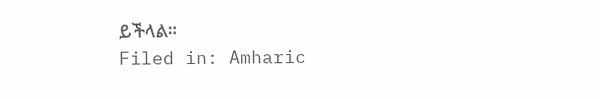ይችላል።
Filed in: Amharic